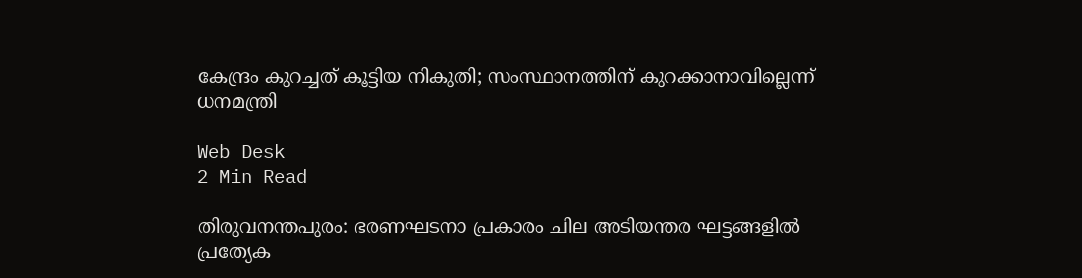കേന്ദ്രം കുറച്ചത് കൂട്ടിയ നികുതി; സംസ്ഥാനത്തിന് കുറക്കാനാവില്ലെന്ന് ധനമന്ത്രി

Web Desk
2 Min Read

തിരുവനന്തപുരം: ഭരണഘടനാ പ്രകാരം ചില അടിയന്തര ഘട്ടങ്ങളില്‍ പ്രത്യേക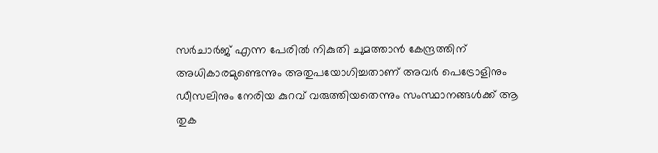സര്‍ചാര്‍ജ് എന്ന പേരില്‍ നികുതി ചുമത്താന്‍ കേന്ദ്രത്തിന് അധികാരമുണ്ടെന്നും അതുപയോഗിച്ചതാണ് അവര്‍ പെട്രോളിനും ഡീസലിനും നേരിയ കുറവ് വരുത്തിയതെന്നും സംസ്ഥാനങ്ങള്‍ക്ക് ആ തുക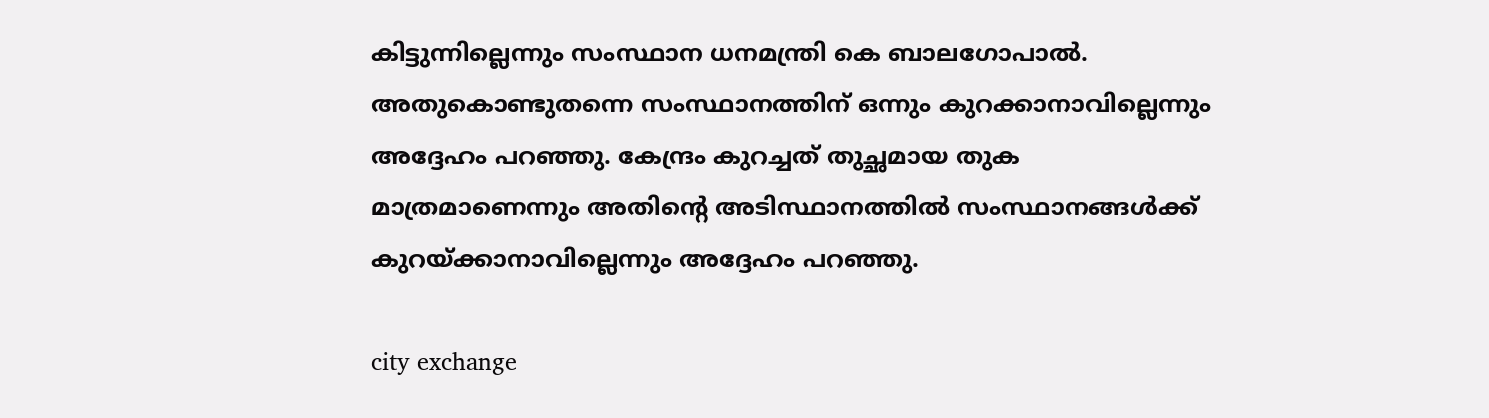കിട്ടുന്നില്ലെന്നും സംസ്ഥാന ധനമന്ത്രി കെ ബാലഗോപാല്‍. അതുകൊണ്ടുതന്നെ സംസ്ഥാനത്തിന് ഒന്നും കുറക്കാനാവില്ലെന്നും അദ്ദേഹം പറഞ്ഞു. കേന്ദ്രം കുറച്ചത് തുച്ഛമായ തുക മാത്രമാണെന്നും അതിന്റെ അടിസ്ഥാനത്തില്‍ സംസ്ഥാനങ്ങള്‍ക്ക് കുറയ്ക്കാനാവില്ലെന്നും അദ്ദേഹം പറഞ്ഞു.

city exchange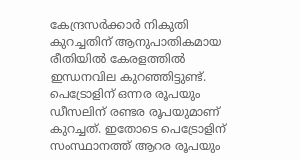കേന്ദ്രസര്‍ക്കാര്‍ നികുതി കുറച്ചതിന് ആനുപാതികമായ രീതിയില്‍ കേരളത്തില്‍ ഇന്ധനവില കുറഞ്ഞിട്ടുണ്ട്. പെട്രോളിന് ഒന്നര രൂപയും ഡീസലിന് രണ്ടര രൂപയുമാണ് കുറച്ചത്. ഇതോടെ പെട്രോളിന് സംസ്ഥാനത്ത് ആറര രൂപയും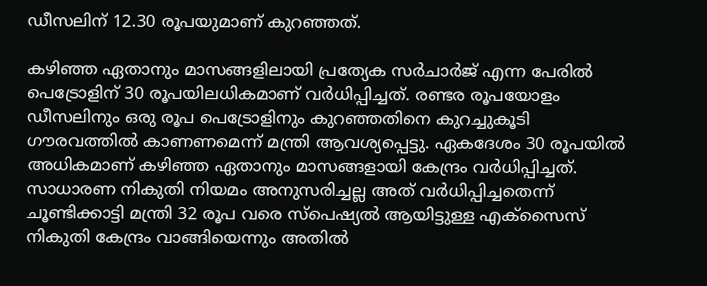ഡീസലിന് 12.30 രൂപയുമാണ് കുറഞ്ഞത്.

കഴിഞ്ഞ ഏതാനും മാസങ്ങളിലായി പ്രത്യേക സര്‍ചാര്‍ജ് എന്ന പേരില്‍ പെട്രോളിന് 30 രൂപയിലധികമാണ് വര്‍ധിപ്പിച്ചത്. രണ്ടര രൂപയോളം ഡീസലിനും ഒരു രൂപ പെട്രോളിനും കുറഞ്ഞതിനെ കുറച്ചുകൂടി ഗൗരവത്തില്‍ കാണണമെന്ന് മന്ത്രി ആവശ്യപ്പെട്ടു. ഏകദേശം 30 രൂപയില്‍ അധികമാണ് കഴിഞ്ഞ ഏതാനും മാസങ്ങളായി കേന്ദ്രം വര്‍ധിപ്പിച്ചത്. സാധാരണ നികുതി നിയമം അനുസരിച്ചല്ല അത് വര്‍ധിപ്പിച്ചതെന്ന് ചൂണ്ടിക്കാട്ടി മന്ത്രി 32 രൂപ വരെ സ്പെഷ്യല്‍ ആയിട്ടുള്ള എക്സൈസ് നികുതി കേന്ദ്രം വാങ്ങിയെന്നും അതില്‍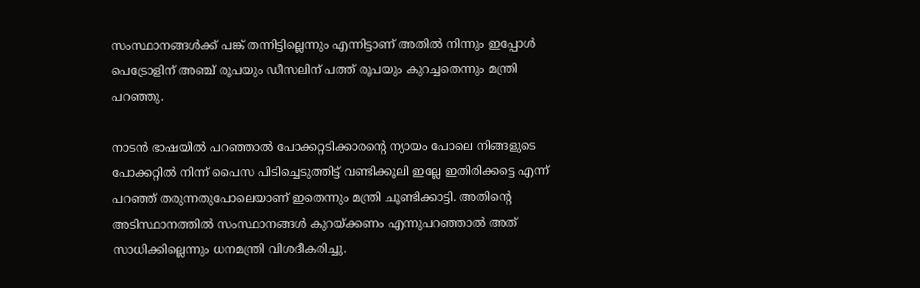സംസ്ഥാനങ്ങള്‍ക്ക് പങ്ക് തന്നിട്ടില്ലെന്നും എന്നിട്ടാണ് അതില്‍ നിന്നും ഇപ്പോള്‍ പെട്രോളിന് അഞ്ച് രൂപയും ഡീസലിന് പത്ത് രൂപയും കുറച്ചതെന്നും മന്ത്രി പറഞ്ഞു.

നാടന്‍ ഭാഷയില്‍ പറഞ്ഞാല്‍ പോക്കറ്റടിക്കാരന്റെ ന്യായം പോലെ നിങ്ങളുടെ പോക്കറ്റില്‍ നിന്ന് പൈസ പിടിച്ചെടുത്തിട്ട് വണ്ടിക്കൂലി ഇല്ലേ ഇതിരിക്കട്ടെ എന്ന് പറഞ്ഞ് തരുന്നതുപോലെയാണ് ഇതെന്നും മന്ത്രി ചൂണ്ടിക്കാട്ടി. അതിന്റെ അടിസ്ഥാനത്തില്‍ സംസ്ഥാനങ്ങള്‍ കുറയ്ക്കണം എന്നുപറഞ്ഞാല്‍ അത് സാധിക്കില്ലെന്നും ധനമന്ത്രി വിശദീകരിച്ചു.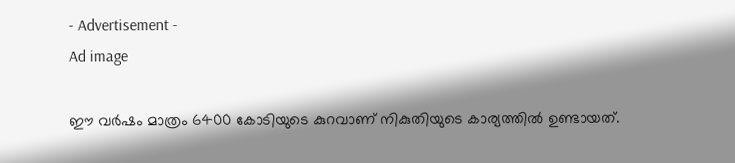- Advertisement -
Ad image

ഈ വര്‍ഷം മാത്രം 6400 കോടിയുടെ കുറവാണ് നികുതിയുടെ കാര്യത്തില്‍ ഉണ്ടായത്.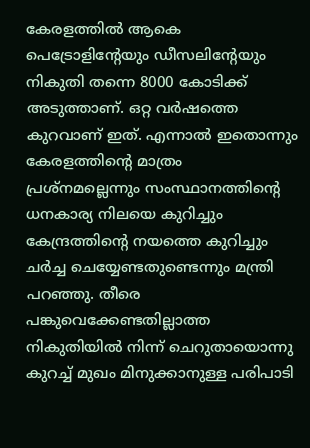കേരളത്തില്‍ ആകെ പെട്രോളിന്റേയും ഡീസലിന്റേയും നികുതി തന്നെ 8000 കോടിക്ക് അടുത്താണ്. ഒറ്റ വര്‍ഷത്തെ കുറവാണ് ഇത്. എന്നാല്‍ ഇതൊന്നും കേരളത്തിന്റെ മാത്രം പ്രശ്നമല്ലെന്നും സംസ്ഥാനത്തിന്റെ ധനകാര്യ നിലയെ കുറിച്ചും കേന്ദ്രത്തിന്റെ നയത്തെ കുറിച്ചും ചര്‍ച്ച ചെയ്യേണ്ടതുണ്ടെന്നും മന്ത്രി പറഞ്ഞു. തീരെ പങ്കുവെക്കേണ്ടതില്ലാത്ത നികുതിയില്‍ നിന്ന് ചെറുതായൊന്നു കുറച്ച് മുഖം മിനുക്കാനുള്ള പരിപാടി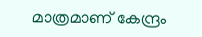മാത്രമാണ് കേന്ദ്രം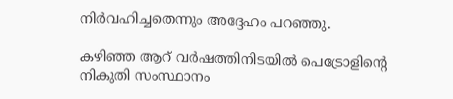നിര്‍വഹിച്ചതെന്നും അദ്ദേഹം പറഞ്ഞു.

കഴിഞ്ഞ ആറ് വര്‍ഷത്തിനിടയില്‍ പെട്രോളിന്റെ നികുതി സംസ്ഥാനം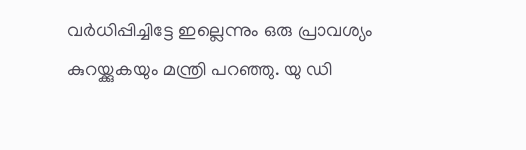വര്‍ധിപ്പിച്ചിട്ടേ ഇല്ലെന്നും ഒരു പ്രാവശ്യം കുറയ്ക്കുകയും മന്ത്രി പറഞ്ഞു. യു ഡി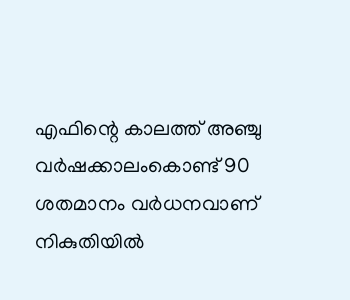എഫിന്റെ കാലത്ത് അഞ്ചു വര്‍ഷക്കാലംകൊണ്ട് 90 ശതമാനം വര്‍ധനവാണ് നികുതിയില്‍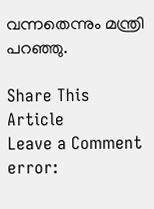വന്നതെന്നും മന്ത്രി പറഞ്ഞു.

Share This Article
Leave a Comment
error: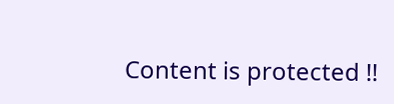Content is protected !!